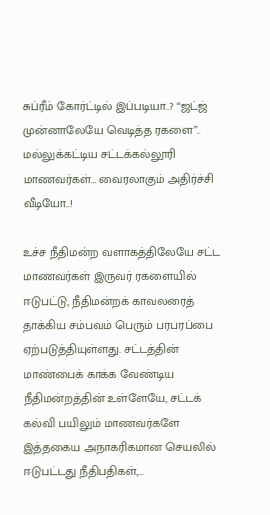சுப்ரீம் கோர்ட்டில் இப்படியா..? “ஜட்ஜ் முன்னாலேயே வெடித்த ரகளை”.. மல்லுக்கட்டிய சட்டக்கல்லூரி மாணவர்கள்… வைரலாகும் அதிர்ச்சி வீடியோ..!

உச்ச நீதிமன்ற வளாகத்திலேயே சட்ட மாணவர்கள் இருவர் ரகளையில் ஈடுபட்டு, நீதிமன்றக் காவலரைத் தாக்கிய சம்பவம் பெரும் பரபரப்பை ஏற்படுத்தியுள்ளது. சட்டத்தின் மாண்பைக் காக்க வேண்டிய நீதிமன்றத்தின் உள்ளேயே, சட்டக் கல்வி பயிலும் மாணவர்களே இத்தகைய அநாகரிகமான செயலில் ஈடுபட்டது நீதிபதிகள்,…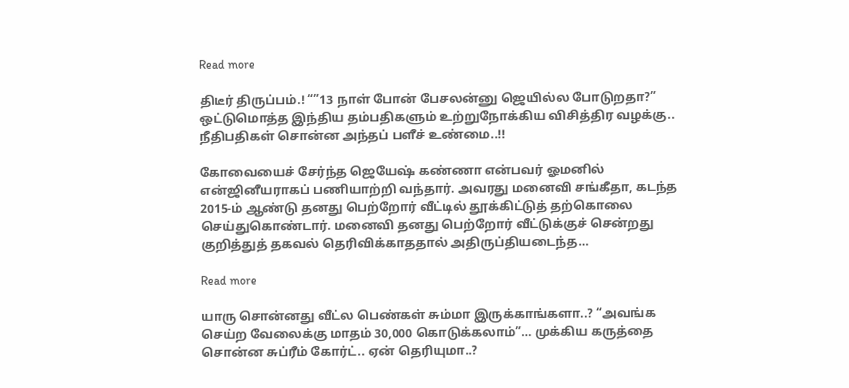Read more

திடீர் திருப்பம்.! “”13 நாள் போன் பேசலன்னு ஜெயில்ல போடுறதா?” ஒட்டுமொத்த இந்திய தம்பதிகளும் உற்றுநோக்கிய விசித்திர வழக்கு.. நீதிபதிகள் சொன்ன அந்தப் பளீச் உண்மை..!!

கோவையைச் சேர்ந்த ஜெயேஷ் கண்ணா என்பவர் ஓமனில் என்ஜினீயராகப் பணியாற்றி வந்தார். அவரது மனைவி சங்கீதா, கடந்த 2015-ம் ஆண்டு தனது பெற்றோர் வீட்டில் தூக்கிட்டுத் தற்கொலை செய்துகொண்டார். மனைவி தனது பெற்றோர் வீட்டுக்குச் சென்றது குறித்துத் தகவல் தெரிவிக்காததால் அதிருப்தியடைந்த…

Read more

யாரு சொன்னது வீட்ல பெண்கள் சும்மா இருக்காங்களா..? “அவங்க செய்ற வேலைக்கு மாதம் 30,000 கொடுக்கலாம்”… முக்கிய கருத்தை சொன்ன சுப்ரீம் கோர்ட்.. ஏன் தெரியுமா..?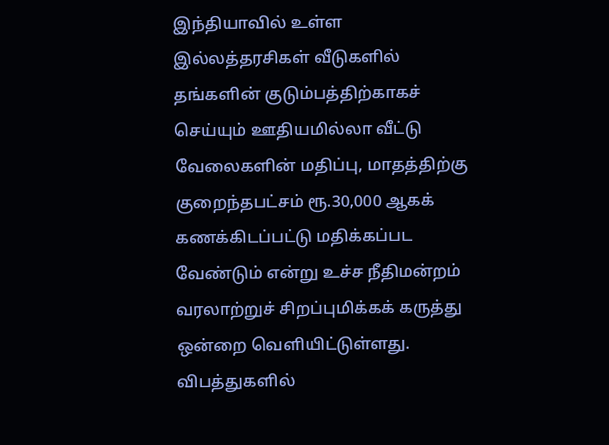இந்தியாவில் உள்ள இல்லத்தரசிகள் வீடுகளில் தங்களின் குடும்பத்திற்காகச் செய்யும் ஊதியமில்லா வீட்டு வேலைகளின் மதிப்பு, மாதத்திற்கு குறைந்தபட்சம் ரூ.30,000 ஆகக் கணக்கிடப்பட்டு மதிக்கப்பட வேண்டும் என்று உச்ச நீதிமன்றம் வரலாற்றுச் சிறப்புமிக்கக் கருத்து ஒன்றை வெளியிட்டுள்ளது. விபத்துகளில்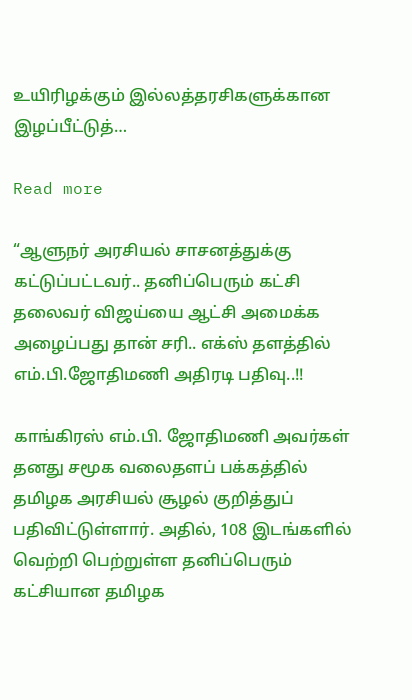உயிரிழக்கும் இல்லத்தரசிகளுக்கான இழப்பீட்டுத்…

Read more

“ஆளுநர்‌ அரசியல் சாசனத்துக்கு கட்டுப்பட்டவர்‌‌.. தனிப்பெரும் கட்சி தலைவர் விஜய்யை ஆட்சி அமைக்க அழைப்பது தான் சரி.. எக்ஸ் தளத்தில் எம்.பி.ஜோதிமணி அதிரடி பதிவு..!!

காங்கிரஸ் எம்.பி. ஜோதிமணி அவர்கள் தனது சமூக வலைதளப் பக்கத்தில் தமிழக அரசியல் சூழல் குறித்துப் பதிவிட்டுள்ளார். அதில், 108 இடங்களில் வெற்றி பெற்றுள்ள தனிப்பெரும் கட்சியான தமிழக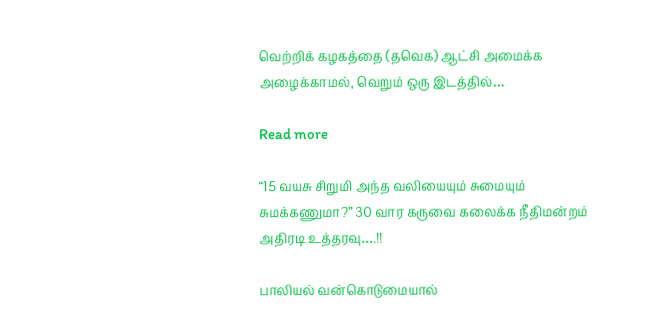வெற்றிக் கழகத்தை (தவெக) ஆட்சி அமைக்க அழைக்காமல், வெறும் ஒரு இடத்தில்…

Read more

“15 வயசு சிறுமி அந்த வலியையும் சுமையும் சுமக்கணுமா?” 30 வார கருவை கலைக்க நீதிமன்றம் அதிரடி உத்தரவு….!!

பாலியல் வன்கொடுமையால்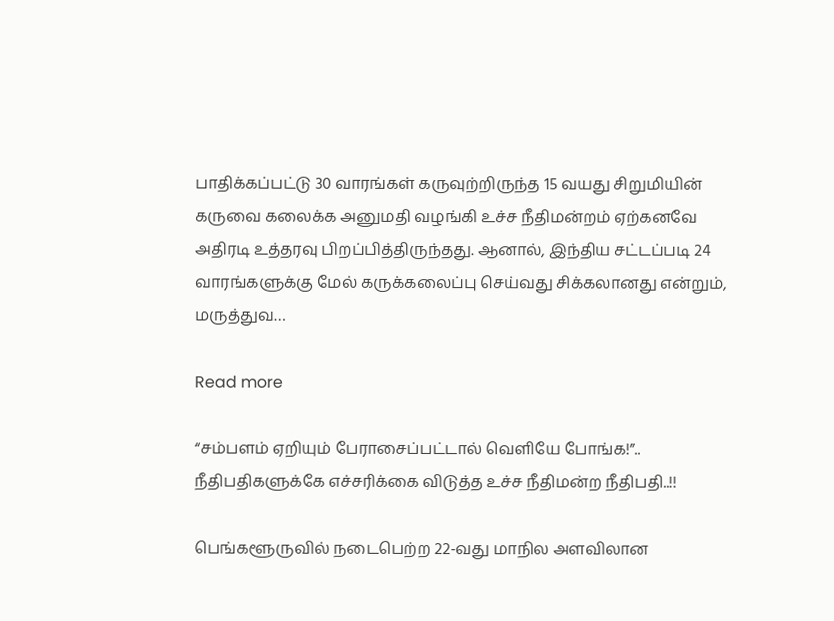பாதிக்கப்பட்டு 30 வாரங்கள் கருவுற்றிருந்த 15 வயது சிறுமியின் கருவை கலைக்க அனுமதி வழங்கி உச்ச நீதிமன்றம் ஏற்கனவே அதிரடி உத்தரவு பிறப்பித்திருந்தது. ஆனால், இந்திய சட்டப்படி 24 வாரங்களுக்கு மேல் கருக்கலைப்பு செய்வது சிக்கலானது என்றும், மருத்துவ…

Read more

“சம்பளம் ஏறியும் பேராசைப்பட்டால் வெளியே போங்க!”.. நீதிபதிகளுக்கே எச்சரிக்கை விடுத்த உச்ச நீதிமன்ற நீதிபதி..!!

பெங்களூருவில் நடைபெற்ற 22-வது மாநில அளவிலான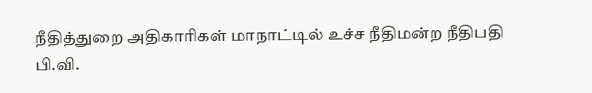நீதித்துறை அதிகாரிகள் மாநாட்டில் உச்ச நீதிமன்ற நீதிபதி பி.வி.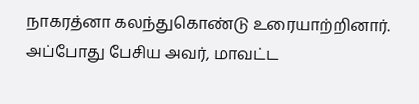நாகரத்னா கலந்துகொண்டு உரையாற்றினார். அப்போது பேசிய அவர், மாவட்ட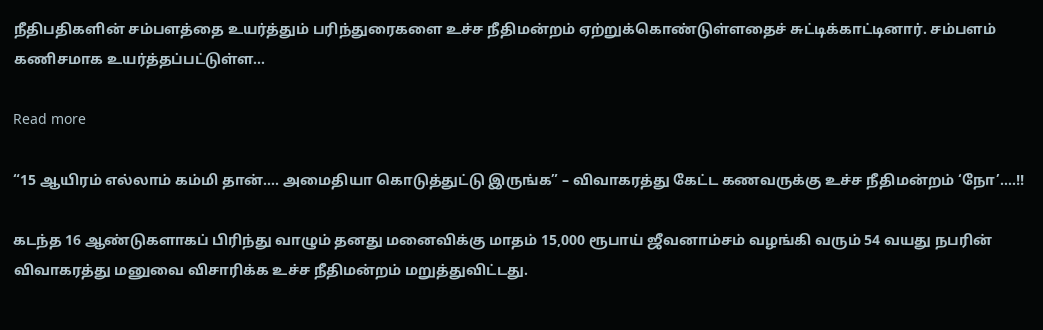நீதிபதிகளின் சம்பளத்தை உயர்த்தும் பரிந்துரைகளை உச்ச நீதிமன்றம் ஏற்றுக்கொண்டுள்ளதைச் சுட்டிக்காட்டினார். சம்பளம் கணிசமாக உயர்த்தப்பட்டுள்ள…

Read more

“15 ஆயிரம் எல்லாம் கம்மி தான்…. அமைதியா கொடுத்துட்டு இருங்க” – விவாகரத்து கேட்ட கணவருக்கு உச்ச நீதிமன்றம் ‘நோ’….!!

கடந்த 16 ஆண்டுகளாகப் பிரிந்து வாழும் தனது மனைவிக்கு மாதம் 15,000 ரூபாய் ஜீவனாம்சம் வழங்கி வரும் 54 வயது நபரின் விவாகரத்து மனுவை விசாரிக்க உச்ச நீதிமன்றம் மறுத்துவிட்டது.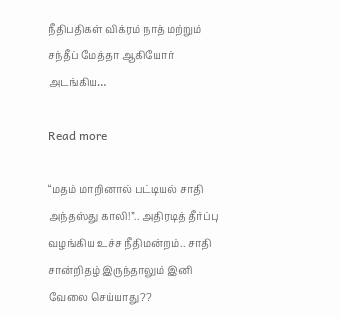நீதிபதிகள் விக்ரம் நாத் மற்றும் சந்தீப் மேத்தா ஆகியோர் அடங்கிய…

Read more

“மதம் மாறினால் பட்டியல் சாதி அந்தஸ்து காலி!”.. அதிரடித் தீர்ப்பு வழங்கிய உச்ச நீதிமன்றம்.. சாதி சான்றிதழ் இருந்தாலும் இனி வேலை செய்யாது??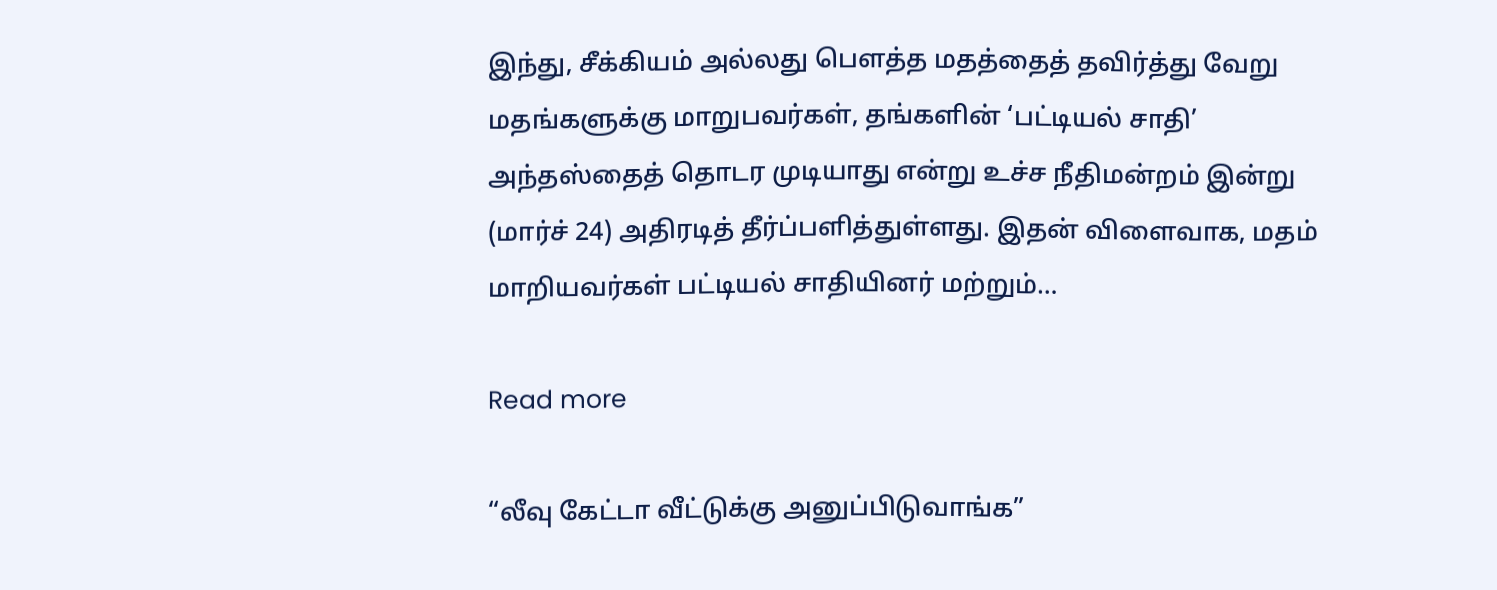இந்து, சீக்கியம் அல்லது பௌத்த மதத்தைத் தவிர்த்து வேறு மதங்களுக்கு மாறுபவர்கள், தங்களின் ‘பட்டியல் சாதி’ அந்தஸ்தைத் தொடர முடியாது என்று உச்ச நீதிமன்றம் இன்று (மார்ச் 24) அதிரடித் தீர்ப்பளித்துள்ளது. இதன் விளைவாக, மதம் மாறியவர்கள் பட்டியல் சாதியினர் மற்றும்…

Read more

“லீவு கேட்டா வீட்டுக்கு அனுப்பிடுவாங்க”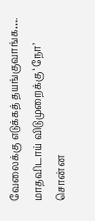வேலைக்கு எடுக்கத் தயங்குவாங்க…. மாதவிடாய் விடுமுறைக்கு ‘நோ’ சொன்ன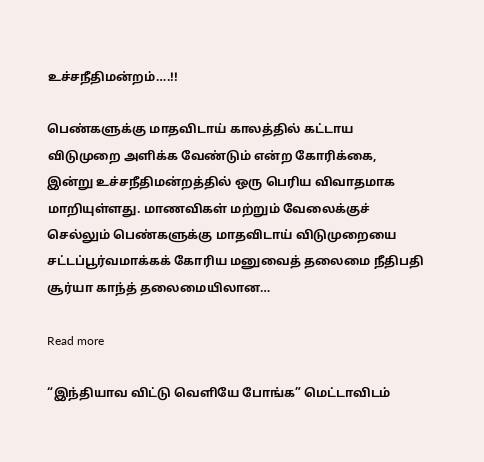உச்சநீதிமன்றம்….!!

பெண்களுக்கு மாதவிடாய் காலத்தில் கட்டாய விடுமுறை அளிக்க வேண்டும் என்ற கோரிக்கை, இன்று உச்சநீதிமன்றத்தில் ஒரு பெரிய விவாதமாக மாறியுள்ளது. மாணவிகள் மற்றும் வேலைக்குச் செல்லும் பெண்களுக்கு மாதவிடாய் விடுமுறையை சட்டப்பூர்வமாக்கக் கோரிய மனுவைத் தலைமை நீதிபதி சூர்யா காந்த் தலைமையிலான…

Read more

“இந்தியாவ விட்டு வெளியே போங்க” மெட்டாவிடம்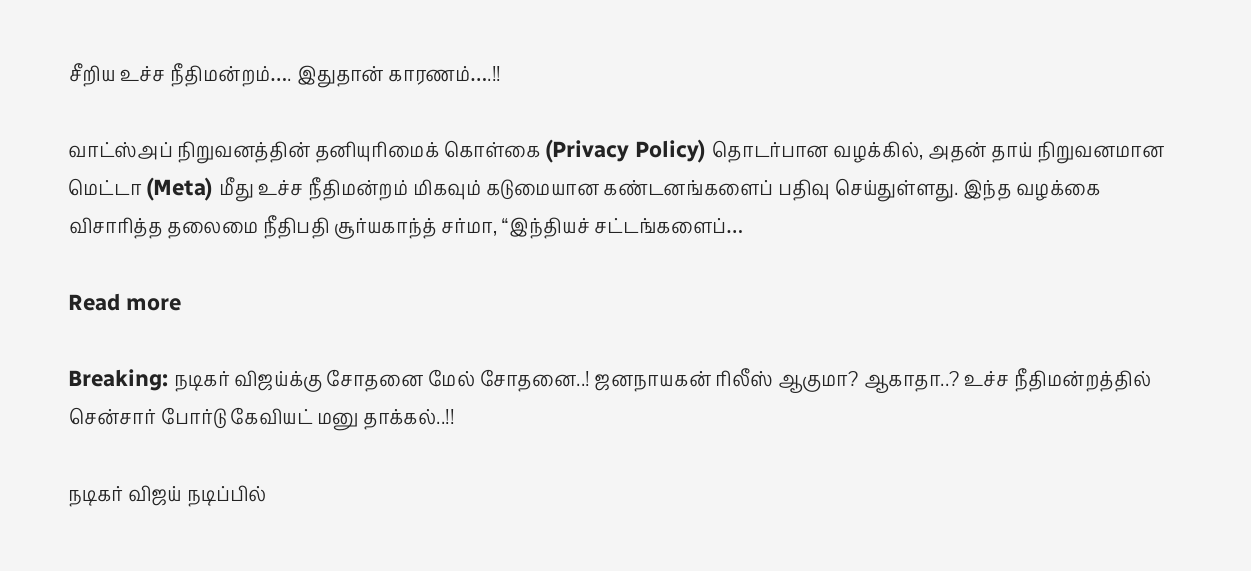சீறிய உச்ச நீதிமன்றம்…. இதுதான் காரணம்….!!

வாட்ஸ்அப் நிறுவனத்தின் தனியுரிமைக் கொள்கை (Privacy Policy) தொடர்பான வழக்கில், அதன் தாய் நிறுவனமான மெட்டா (Meta) மீது உச்ச நீதிமன்றம் மிகவும் கடுமையான கண்டனங்களைப் பதிவு செய்துள்ளது. இந்த வழக்கை விசாரித்த தலைமை நீதிபதி சூர்யகாந்த் சர்மா, “இந்தியச் சட்டங்களைப்…

Read more

Breaking: நடிகர் விஜய்க்கு சோதனை மேல் சோதனை..! ஜனநாயகன் ரிலீஸ் ஆகுமா? ஆகாதா..? உச்ச நீதிமன்றத்தில் சென்சார் போர்டு கேவியட் மனு தாக்கல்..!!

நடிகர் விஜய் நடிப்பில்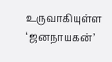உருவாகியுள்ள ‘ஜனநாயகன்’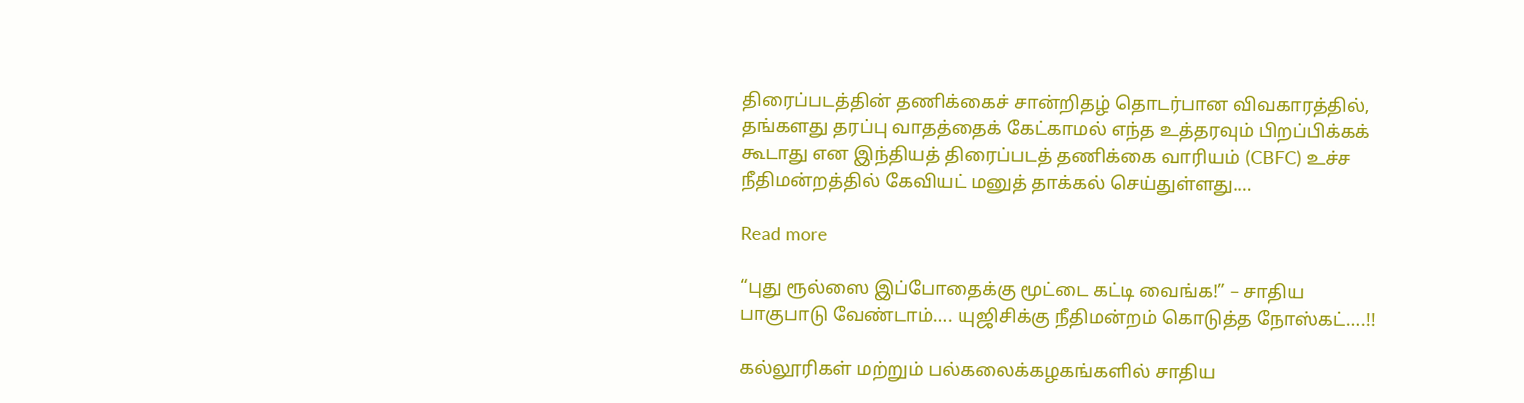திரைப்படத்தின் தணிக்கைச் சான்றிதழ் தொடர்பான விவகாரத்தில், தங்களது தரப்பு வாதத்தைக் கேட்காமல் எந்த உத்தரவும் பிறப்பிக்கக் கூடாது என இந்தியத் திரைப்படத் தணிக்கை வாரியம் (CBFC) உச்ச நீதிமன்றத்தில் கேவியட் மனுத் தாக்கல் செய்துள்ளது.…

Read more

“புது ரூல்ஸை இப்போதைக்கு மூட்டை கட்டி வைங்க!” – சாதிய பாகுபாடு வேண்டாம்…. யுஜிசிக்கு நீதிமன்றம் கொடுத்த நோஸ்கட்….!!

கல்லூரிகள் மற்றும் பல்கலைக்கழகங்களில் சாதிய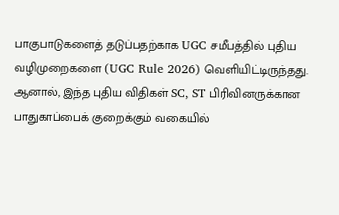பாகுபாடுகளைத் தடுப்பதற்காக UGC சமீபத்தில் புதிய வழிமுறைகளை (UGC Rule 2026) வெளியிட்டிருந்தது. ஆனால், இந்த புதிய விதிகள் SC, ST பிரிவினருக்கான பாதுகாப்பைக் குறைக்கும் வகையில்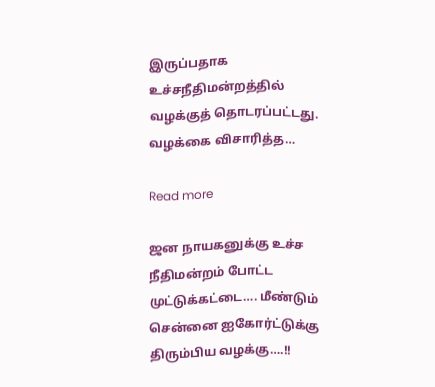இருப்பதாக உச்சநீதிமன்றத்தில் வழக்குத் தொடரப்பட்டது. வழக்கை விசாரித்த…

Read more

ஜன நாயகனுக்கு உச்ச நீதிமன்றம் போட்ட முட்டுக்கட்டை…. மீண்டும் சென்னை ஐகோர்ட்டுக்கு திரும்பிய வழக்கு….!!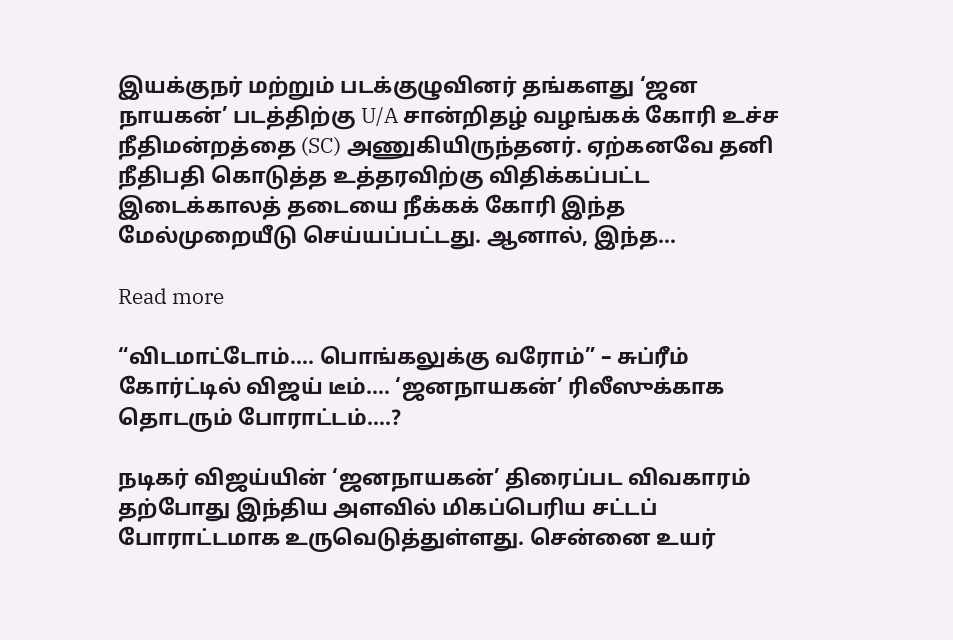இயக்குநர் மற்றும் படக்குழுவினர் தங்களது ‘ஜன நாயகன்’ படத்திற்கு U/A சான்றிதழ் வழங்கக் கோரி உச்ச நீதிமன்றத்தை (SC) அணுகியிருந்தனர். ஏற்கனவே தனி நீதிபதி கொடுத்த உத்தரவிற்கு விதிக்கப்பட்ட இடைக்காலத் தடையை நீக்கக் கோரி இந்த மேல்முறையீடு செய்யப்பட்டது. ஆனால், இந்த…

Read more

“விடமாட்டோம்…. பொங்கலுக்கு வரோம்” – சுப்ரீம் கோர்ட்டில் விஜய் டீம்…. ‘ஜனநாயகன்’ ரிலீஸுக்காக தொடரும் போராட்டம்….?

நடிகர் விஜய்யின் ‘ஜனநாயகன்’ திரைப்பட விவகாரம் தற்போது இந்திய அளவில் மிகப்பெரிய சட்டப் போராட்டமாக உருவெடுத்துள்ளது. சென்னை உயர்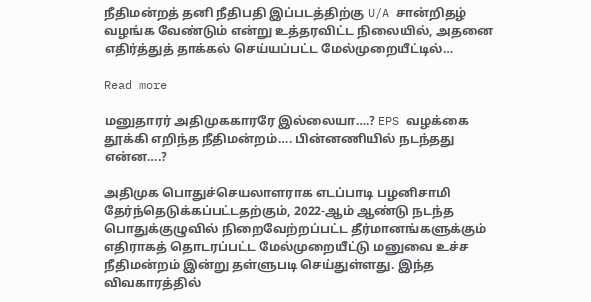நீதிமன்றத் தனி நீதிபதி இப்படத்திற்கு U/A சான்றிதழ் வழங்க வேண்டும் என்று உத்தரவிட்ட நிலையில், அதனை எதிர்த்துத் தாக்கல் செய்யப்பட்ட மேல்முறையீட்டில்…

Read more

மனுதாரர் அதிமுககாரரே இல்லையா….? EPS வழக்கை தூக்கி எறிந்த நீதிமன்றம்…. பின்னணியில் நடந்தது என்ன….?

அதிமுக பொதுச்செயலாளராக எடப்பாடி பழனிசாமி தேர்ந்தெடுக்கப்பட்டதற்கும், 2022-ஆம் ஆண்டு நடந்த பொதுக்குழுவில் நிறைவேற்றப்பட்ட தீர்மானங்களுக்கும் எதிராகத் தொடரப்பட்ட மேல்முறையீட்டு மனுவை உச்ச நீதிமன்றம் இன்று தள்ளுபடி செய்துள்ளது. இந்த விவகாரத்தில்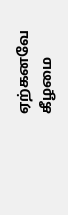ஏற்கனவே கீழமை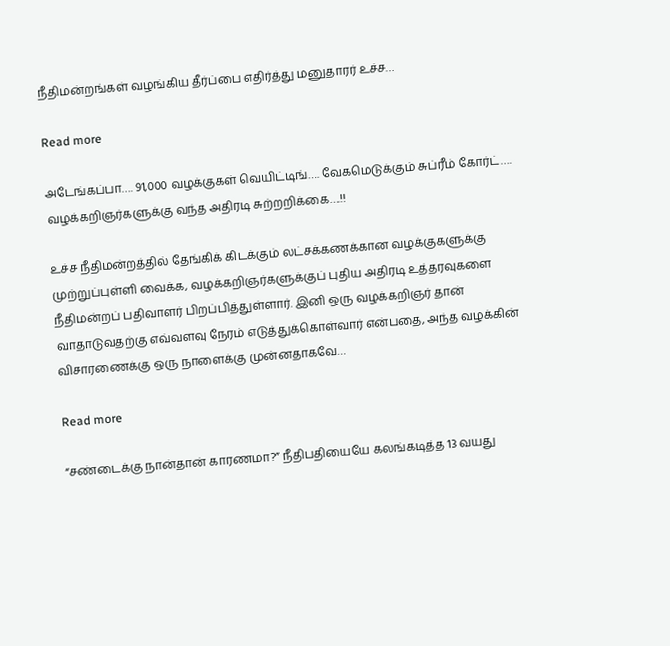நீதிமன்றங்கள் வழங்கிய தீர்ப்பை எதிர்த்து மனுதாரர் உச்ச…

Read more

அடேங்கப்பா…. 91,000 வழக்குகள் வெயிட்டிங்…. வேகமெடுக்கும் சுப்ரீம் கோர்ட்…. வழக்கறிஞர்களுக்கு வந்த அதிரடி சுற்றறிக்கை….!!

உச்ச நீதிமன்றத்தில் தேங்கிக் கிடக்கும் லட்சக்கணக்கான வழக்குகளுக்கு முற்றுப்புள்ளி வைக்க, வழக்கறிஞர்களுக்குப் புதிய அதிரடி உத்தரவுகளை நீதிமன்றப் பதிவாளர் பிறப்பித்துள்ளார். இனி ஒரு வழக்கறிஞர் தான் வாதாடுவதற்கு எவ்வளவு நேரம் எடுத்துக்கொள்வார் என்பதை, அந்த வழக்கின் விசாரணைக்கு ஒரு நாளைக்கு முன்னதாகவே…

Read more

“சண்டைக்கு நான்தான் காரணமா?” நீதிபதியையே கலங்கடித்த 13 வயது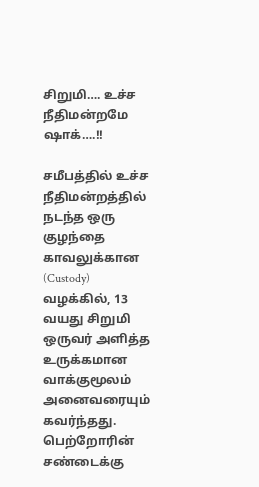சிறுமி…. உச்ச நீதிமன்றமே ஷாக்….!!

சமீபத்தில் உச்ச நீதிமன்றத்தில் நடந்த ஒரு குழந்தை காவலுக்கான (Custody) வழக்கில், 13 வயது சிறுமி ஒருவர் அளித்த உருக்கமான வாக்குமூலம் அனைவரையும் கவர்ந்தது. பெற்றோரின் சண்டைக்கு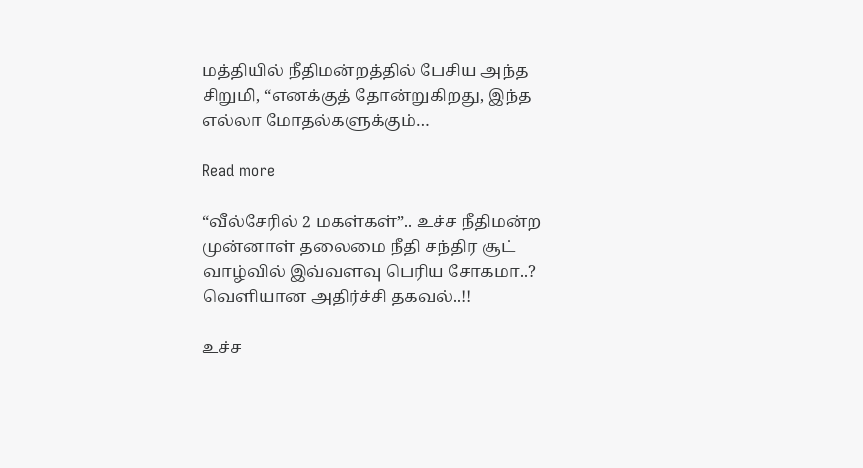மத்தியில் நீதிமன்றத்தில் பேசிய அந்த சிறுமி, “எனக்குத் தோன்றுகிறது, இந்த எல்லா மோதல்களுக்கும்…

Read more

“வீல்சேரில் 2 மகள்கள்”.. உச்ச நீதிமன்ற முன்னாள் தலைமை நீதி சந்திர சூட் வாழ்வில் இவ்வளவு பெரிய சோகமா..? வெளியான அதிர்ச்சி தகவல்..!!

உச்ச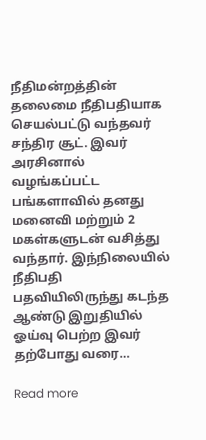நீதிமன்றத்தின் தலைமை நீதிபதியாக செயல்பட்டு வந்தவர் சந்திர சூட். இவர் அரசினால் வழங்கப்பட்ட பங்களாவில் தனது மனைவி மற்றும் 2 மகள்களுடன் வசித்து வந்தார். இந்நிலையில் நீதிபதி பதவியிலிருந்து கடந்த ஆண்டு இறுதியில் ஓய்வு பெற்ற இவர் தற்போது வரை…

Read more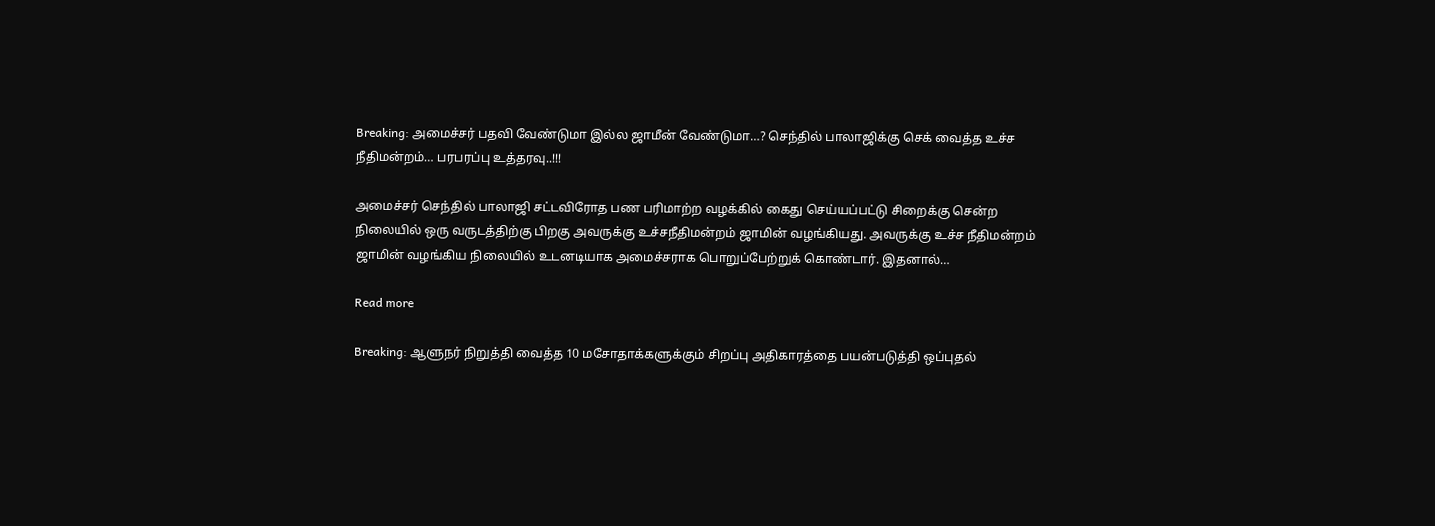Breaking: அமைச்சர் பதவி வேண்டுமா இல்ல ஜாமீன் வேண்டுமா…? செந்தில் பாலாஜிக்கு செக் வைத்த உச்ச நீதிமன்றம்… பரபரப்பு உத்தரவு..!!!

அமைச்சர் செந்தில் பாலாஜி சட்டவிரோத பண பரிமாற்ற வழக்கில் கைது செய்யப்பட்டு சிறைக்கு சென்ற நிலையில் ஒரு வருடத்திற்கு பிறகு அவருக்கு உச்சநீதிமன்றம் ஜாமின் வழங்கியது. அவருக்கு உச்ச நீதிமன்றம் ஜாமின் வழங்கிய நிலையில் உடனடியாக அமைச்சராக பொறுப்பேற்றுக் கொண்டார். இதனால்…

Read more

Breaking: ஆளுநர் நிறுத்தி வைத்த 10 மசோதாக்களுக்கும் சிறப்பு அதிகாரத்தை பயன்படுத்தி ஒப்புதல்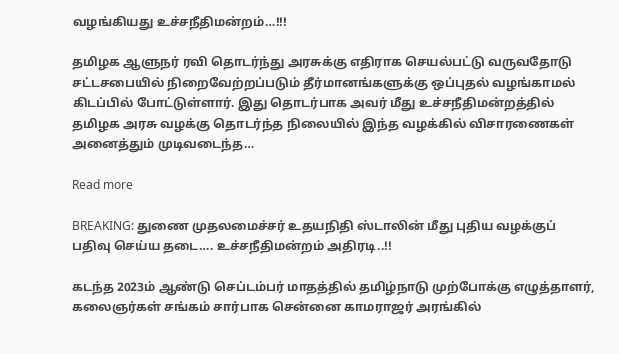வழங்கியது உச்சநீதிமன்றம்…!!!

தமிழக ஆளுநர் ரவி தொடர்ந்து அரசுக்கு எதிராக செயல்பட்டு வருவதோடு சட்டசபையில் நிறைவேற்றப்படும் தீர்மானங்களுக்கு ஒப்புதல் வழங்காமல் கிடப்பில் போட்டுள்ளார். இது தொடர்பாக அவர் மீது உச்சநீதிமன்றத்தில் தமிழக அரசு வழக்கு தொடர்ந்த நிலையில் இந்த வழக்கில் விசாரணைகள் அனைத்தும் முடிவடைந்த…

Read more

BREAKING: துணை முதலமைச்சர் உதயநிதி ஸ்டாலின் மீது புதிய வழக்குப் பதிவு செய்ய தடை…. உச்சநீதிமன்றம் அதிரடி..!!

கடந்த 2023ம் ஆண்டு செப்டம்பர் மாதத்தில் தமிழ்நாடு முற்போக்கு எழுத்தாளர், கலைஞர்கள் சங்கம் சார்பாக சென்னை காமராஜர் அரங்கில்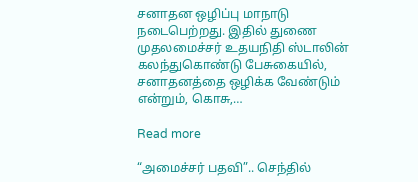சனாதன ஒழிப்பு மாநாடு நடைபெற்றது. இதில் துணை முதலமைச்சர் உதயநிதி ஸ்டாலின் கலந்துகொண்டு பேசுகையில், சனாதனத்தை ஒழிக்க வேண்டும் என்றும், கொசு,…

Read more

“அமைச்சர் பதவி”.. செந்தில்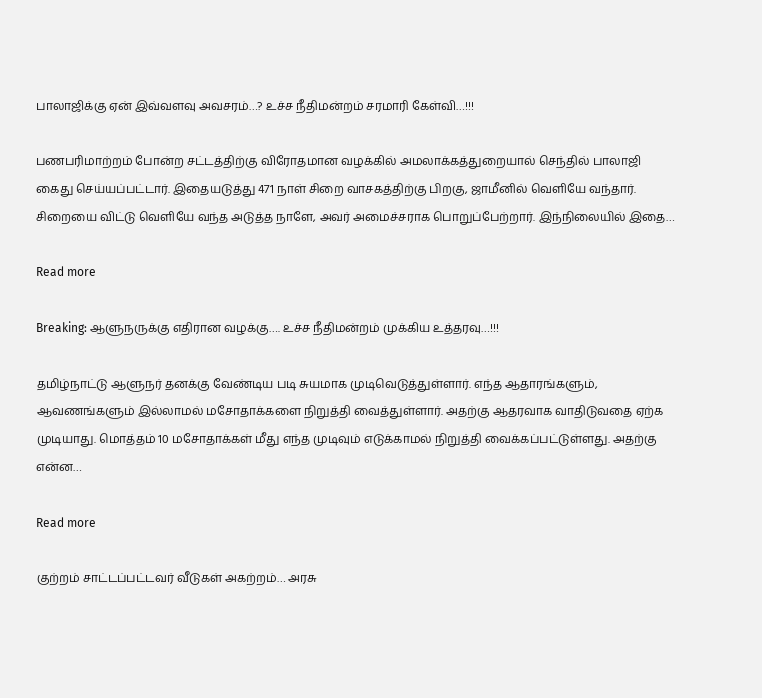பாலாஜிக்கு ஏன் இவ்வளவு அவசரம்…? உச்ச நீதிமன்றம் சரமாரி கேள்வி…!!!

பணபரிமாற்றம் போன்ற சட்டத்திற்கு விரோதமான வழக்கில் அமலாக்கத்துறையால் செந்தில் பாலாஜி கைது செய்யப்பட்டார். இதையடுத்து 471 நாள் சிறை வாசகத்திற்கு பிறகு, ஜாமீனில் வெளியே வந்தார். சிறையை விட்டு வெளியே வந்த அடுத்த நாளே, அவர் அமைச்சராக பொறுப்பேற்றார். இந்நிலையில் இதை…

Read more

Breaking: ஆளுநருக்கு எதிரான வழக்கு…. உச்ச நீதிமன்றம் முக்கிய உத்தரவு…!!!

தமிழ்நாட்டு ஆளுநர் தனக்கு வேண்டிய படி சுயமாக முடிவெடுத்துள்ளார். எந்த ஆதாரங்களும், ஆவணங்களும் இல்லாமல் மசோதாக்களை நிறுத்தி வைத்துள்ளார். அதற்கு ஆதரவாக வாதிடுவதை ஏற்க முடியாது. மொத்தம் 10 மசோதாக்கள் மீது எந்த முடிவும் எடுக்காமல் நிறுத்தி வைக்கப்பட்டுள்ளது. அதற்கு என்ன…

Read more

குற்றம் சாட்டப்பட்டவர் வீடுகள் அகற்றம்… அரசு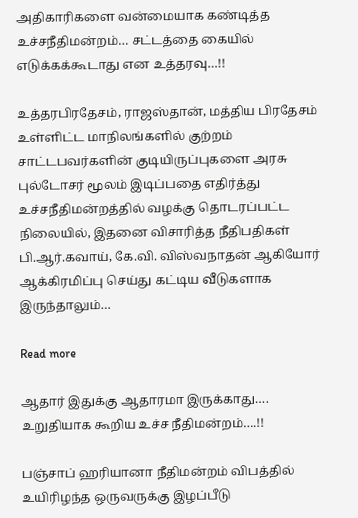அதிகாரிகளை வன்மையாக கண்டித்த உச்சநீதிமன்றம்… சட்டத்தை கையில் எடுக்கக்கூடாது என உத்தரவு…!!

உத்தரபிரதேசம், ராஜஸ்தான், மத்திய பிரதேசம் உள்ளிட்ட மாநிலங்களில் குற்றம் சாட்டபவர்களின் குடியிருப்புகளை அரசு புல்டோசர் மூலம் இடிப்பதை எதிர்த்து உச்சநீதிமன்றத்தில் வழக்கு தொடரப்பட்ட நிலையில், இதனை விசாரித்த நீதிபதிகள் பி.ஆர்.கவாய், கே.வி. விஸ்வநாதன் ஆகியோர் ஆக்கிரமிப்பு செய்து கட்டிய வீடுகளாக இருந்தாலும்…

Read more

ஆதார் இதுக்கு ஆதாரமா இருக்காது…. உறுதியாக கூறிய உச்ச நீதிமன்றம்….!!

பஞ்சாப் ஹரியானா நீதிமன்றம் விபத்தில் உயிரிழந்த ஒருவருக்கு இழப்பீடு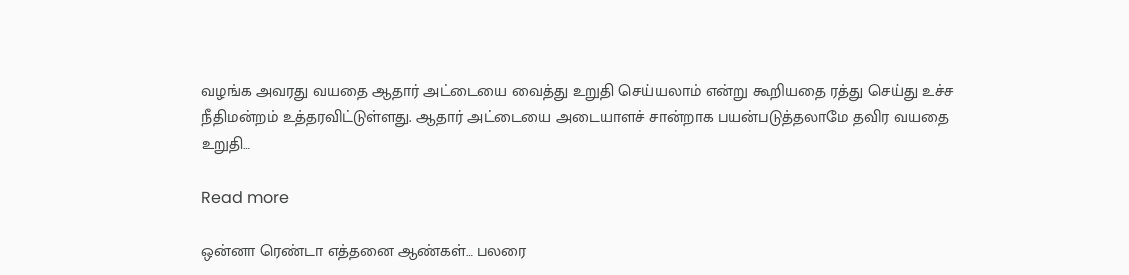வழங்க அவரது வயதை ஆதார் அட்டையை வைத்து உறுதி செய்யலாம் என்று கூறியதை ரத்து செய்து உச்ச நீதிமன்றம் உத்தரவிட்டுள்ளது. ஆதார் அட்டையை அடையாளச் சான்றாக பயன்படுத்தலாமே தவிர வயதை உறுதி…

Read more

ஒன்னா ரெண்டா எத்தனை ஆண்கள்… பலரை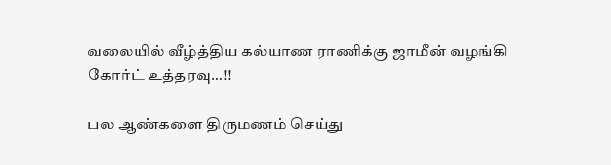வலையில் வீழ்த்திய கல்யாண ராணிக்கு ஜாமீன் வழங்கி கோர்ட் உத்தரவு…!!

பல ஆண்களை திருமணம் செய்து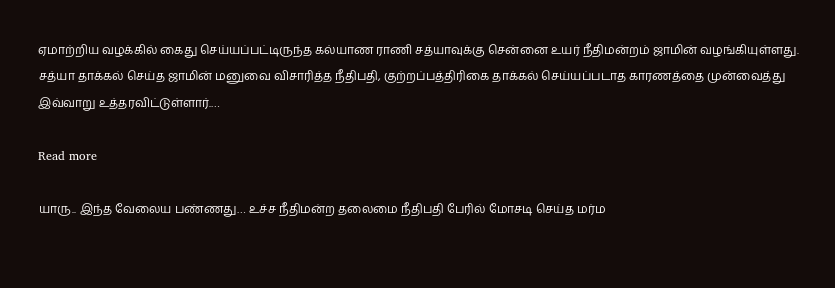ஏமாற்றிய வழக்கில் கைது செய்யப்பட்டிருந்த கல்யாண ராணி சத்யாவுக்கு சென்னை உயர் நீதிமன்றம் ஜாமின் வழங்கியுள்ளது. சத்யா தாக்கல் செய்த ஜாமின் மனுவை விசாரித்த நீதிபதி, குற்றப்பத்திரிகை தாக்கல் செய்யப்படாத காரணத்தை முன்வைத்து இவ்வாறு உத்தரவிட்டுள்ளார்.…

Read more

யாரு.. இந்த வேலைய பண்ணது… உச்ச நீதிமன்ற தலைமை நீதிபதி பேரில் மோசடி செய்த மர்ம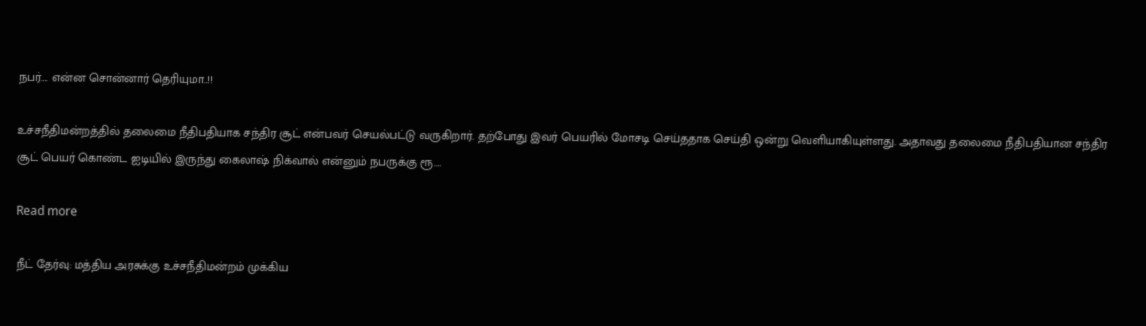நபர்…. என்ன சொன்னார் தெரியுமா..!!

உச்சநீதிமன்றத்தில் தலைமை நீதிபதியாக சந்திர சூட் என்பவர் செயல்பட்டு வருகிறார். தற்போது இவர் பெயரில் மோசடி செய்ததாக செய்தி ஒன்று வெளியாகியுள்ளது. அதாவது தலைமை நீதிபதியான சந்திர சூட் பெயர் கொண்ட ஐடியில் இருந்து கைலாஷ் நிக்வால் என்னும் நபருக்கு ரூ.…

Read more

நீட் தேர்வு: மத்திய அரசுக்கு உச்சநீதிமன்றம் முக்கிய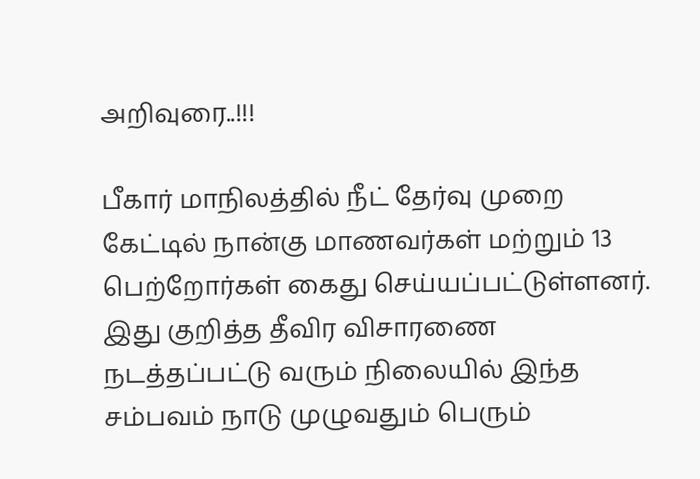அறிவுரை..!!!

பீகார் மாநிலத்தில் நீட் தேர்வு முறை கேட்டில் நான்கு மாணவர்கள் மற்றும் 13 பெற்றோர்கள் கைது செய்யப்பட்டுள்ளனர்.  இது குறித்த தீவிர விசாரணை நடத்தப்பட்டு வரும் நிலையில் இந்த சம்பவம் நாடு முழுவதும் பெரும்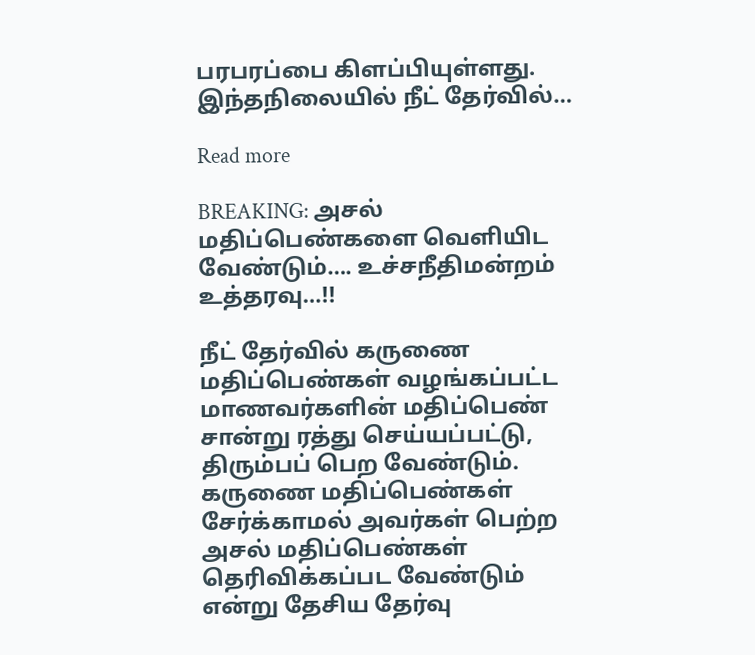பரபரப்பை கிளப்பியுள்ளது. இந்தநிலையில் நீட் தேர்வில்…

Read more

BREAKING: அசல் மதிப்பெண்களை வெளியிட வேண்டும்…. உச்சநீதிமன்றம் உத்தரவு…!!

நீட் தேர்வில் கருணை மதிப்பெண்கள் வழங்கப்பட்ட மாணவர்களின் மதிப்பெண் சான்று ரத்து செய்யப்பட்டு, திரும்பப் பெற வேண்டும். கருணை மதிப்பெண்கள் சேர்க்காமல் அவர்கள் பெற்ற அசல் மதிப்பெண்கள் தெரிவிக்கப்பட வேண்டும் என்று தேசிய தேர்வு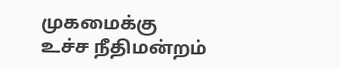முகமைக்கு உச்ச நீதிமன்றம்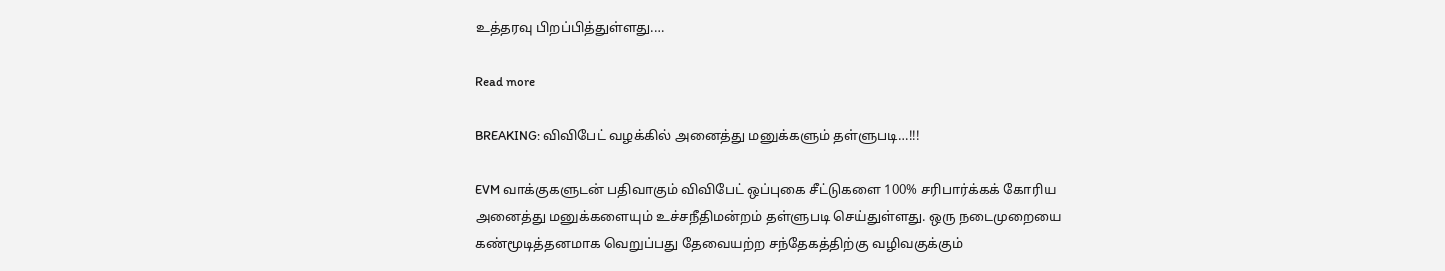உத்தரவு பிறப்பித்துள்ளது.…

Read more

BREAKING: விவிபேட் வழக்கில் அனைத்து மனுக்களும் தள்ளுபடி…!!!

EVM வாக்குகளுடன் பதிவாகும் விவிபேட் ஒப்புகை சீட்டுகளை 100% சரிபார்க்கக் கோரிய அனைத்து மனுக்களையும் உச்சநீதிமன்றம் தள்ளுபடி செய்துள்ளது. ஒரு நடைமுறையை கண்மூடித்தனமாக வெறுப்பது தேவையற்ற சந்தேகத்திற்கு வழிவகுக்கும்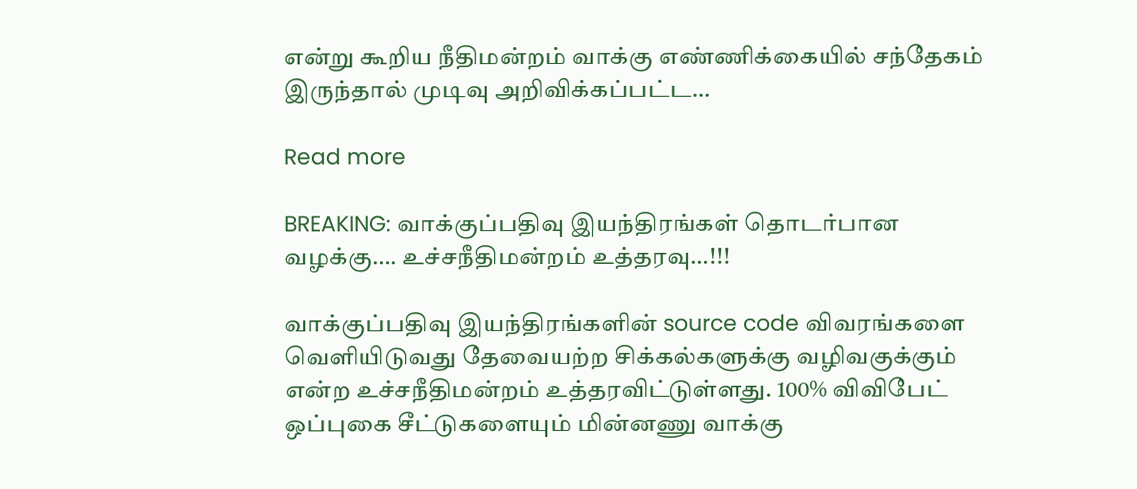என்று கூறிய நீதிமன்றம் வாக்கு எண்ணிக்கையில் சந்தேகம் இருந்தால் முடிவு அறிவிக்கப்பட்ட…

Read more

BREAKING: வாக்குப்பதிவு இயந்திரங்கள் தொடர்பான வழக்கு…. உச்சநீதிமன்றம் உத்தரவு…!!!

வாக்குப்பதிவு இயந்திரங்களின் source code விவரங்களை வெளியிடுவது தேவையற்ற சிக்கல்களுக்கு வழிவகுக்கும் என்ற உச்சநீதிமன்றம் உத்தரவிட்டுள்ளது. 100% விவிபேட் ஒப்புகை சீட்டுகளையும் மின்னணு வாக்கு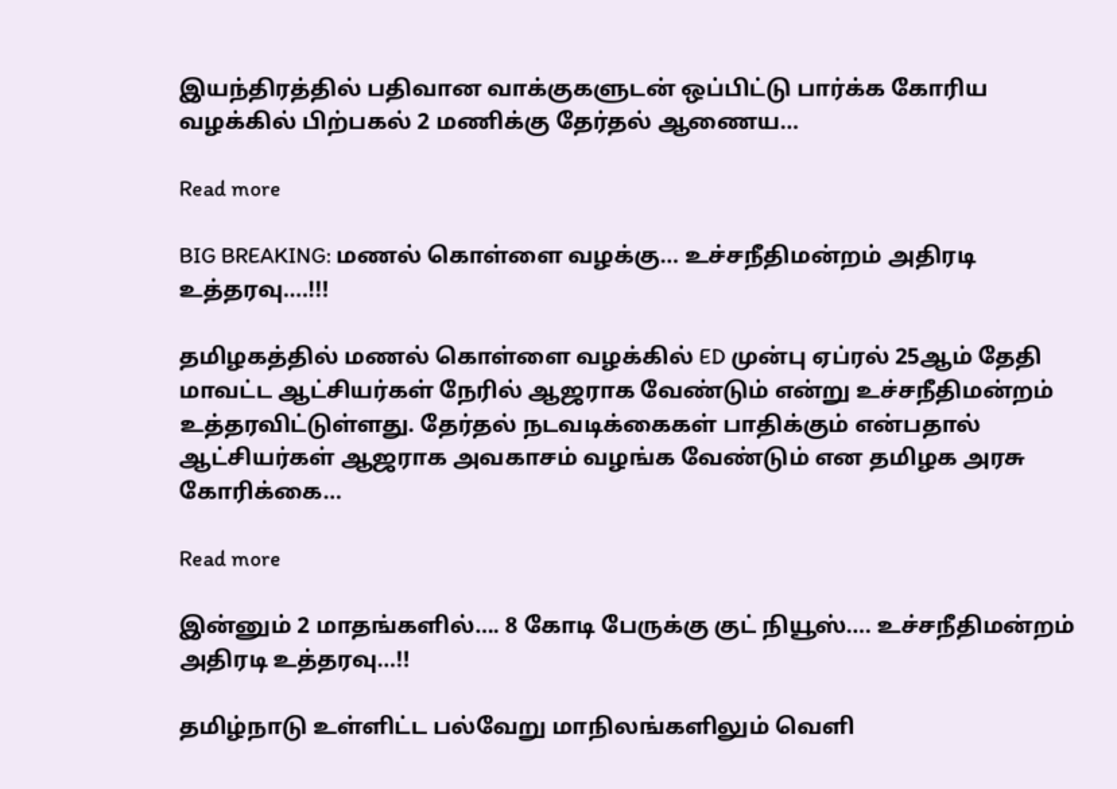இயந்திரத்தில் பதிவான வாக்குகளுடன் ஒப்பிட்டு பார்க்க கோரிய வழக்கில் பிற்பகல் 2 மணிக்கு தேர்தல் ஆணைய…

Read more

BIG BREAKING: மணல் கொள்ளை வழக்கு… உச்சநீதிமன்றம் அதிரடி உத்தரவு….!!!

தமிழகத்தில் மணல் கொள்ளை வழக்கில் ED முன்பு ஏப்ரல் 25ஆம் தேதி மாவட்ட ஆட்சியர்கள் நேரில் ஆஜராக வேண்டும் என்று உச்சநீதிமன்றம் உத்தரவிட்டுள்ளது. தேர்தல் நடவடிக்கைகள் பாதிக்கும் என்பதால் ஆட்சியர்கள் ஆஜராக அவகாசம் வழங்க வேண்டும் என தமிழக அரசு கோரிக்கை…

Read more

இன்னும் 2 மாதங்களில்…. 8 கோடி பேருக்கு குட் நியூஸ்…. உச்சநீதிமன்றம் அதிரடி உத்தரவு…!!

தமிழ்நாடு உள்ளிட்ட பல்வேறு மாநிலங்களிலும் வெளி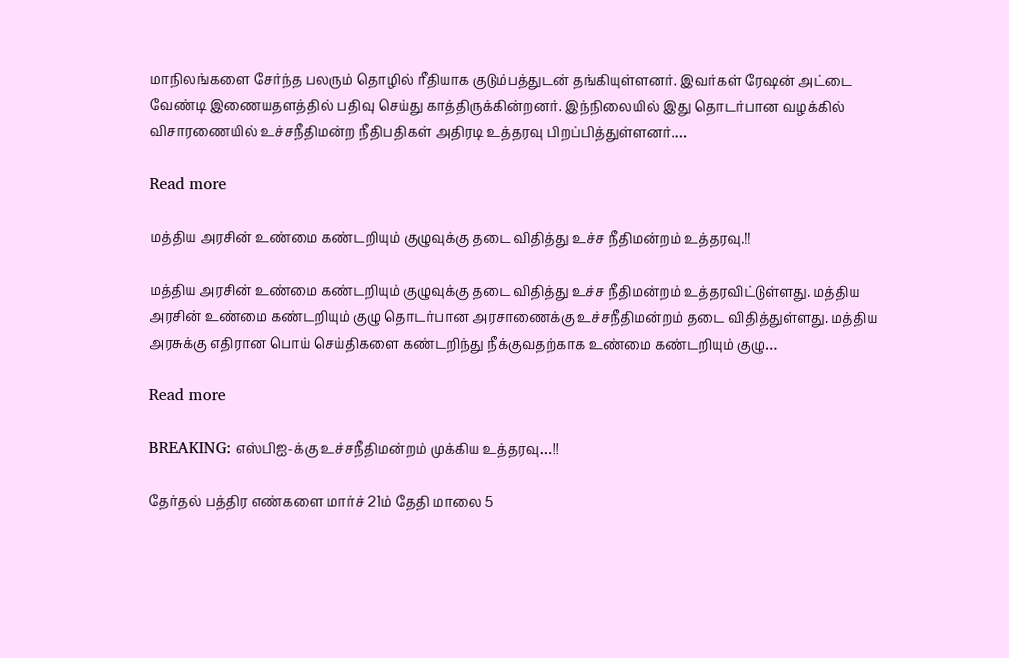மாநிலங்களை சேர்ந்த பலரும் தொழில் ரீதியாக குடும்பத்துடன் தங்கியுள்ளனர். இவர்கள் ரேஷன் அட்டை வேண்டி இணையதளத்தில் பதிவு செய்து காத்திருக்கின்றனர். இந்நிலையில் இது தொடர்பான வழக்கில் விசாரணையில் உச்சநீதிமன்ற நீதிபதிகள் அதிரடி உத்தரவு பிறப்பித்துள்ளனர்.…

Read more

மத்திய அரசின் உண்மை கண்டறியும் குழுவுக்கு தடை விதித்து உச்ச நீதிமன்றம் உத்தரவு.!!

மத்திய அரசின் உண்மை கண்டறியும் குழுவுக்கு தடை விதித்து உச்ச நீதிமன்றம் உத்தரவிட்டுள்ளது. மத்திய அரசின் உண்மை கண்டறியும் குழு தொடர்பான அரசாணைக்கு உச்சநீதிமன்றம் தடை விதித்துள்ளது. மத்திய அரசுக்கு எதிரான பொய் செய்திகளை கண்டறிந்து நீக்குவதற்காக உண்மை கண்டறியும் குழு…

Read more

BREAKING: எஸ்பிஐ-க்கு உச்சநீதிமன்றம் முக்கிய உத்தரவு…!!

தேர்தல் பத்திர எண்களை மார்ச் 21ம் தேதி மாலை 5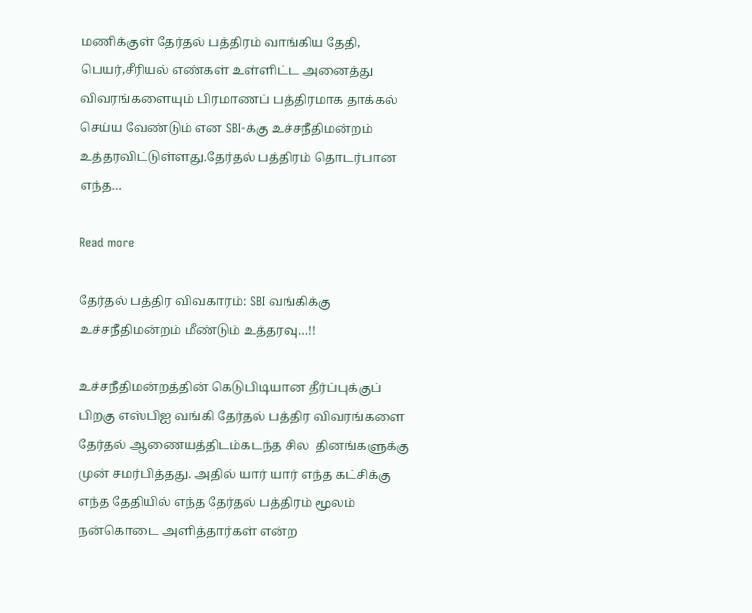மணிக்குள் தேர்தல் பத்திரம் வாங்கிய தேதி, பெயர்,சீரியல் எண்கள் உள்ளிட்ட அனைத்து விவரங்களையும் பிரமாணப் பத்திரமாக தாக்கல் செய்ய வேண்டும் என SBI-க்கு உச்சநீதிமன்றம் உத்தரவிட்டுள்ளது.தேர்தல் பத்திரம் தொடர்பான எந்த…

Read more

தேர்தல் பத்திர விவகாரம்: SBI வங்கிக்கு உச்சநீதிமன்றம் மீண்டும் உத்தரவு…!!

உச்சநீதிமன்றத்தின் கெடுபிடியான தீர்ப்புக்குப் பிறகு எஸ்பிஐ வங்கி தேர்தல் பத்திர விவரங்களை தேர்தல் ஆணையத்திடம்கடந்த சில  தினங்களுக்கு முன் சமர்பித்தது. அதில் யார் யார் எந்த கட்சிக்கு எந்த தேதியில் எந்த தேர்தல் பத்திரம் மூலம் நன்கொடை அளித்தார்கள் என்ற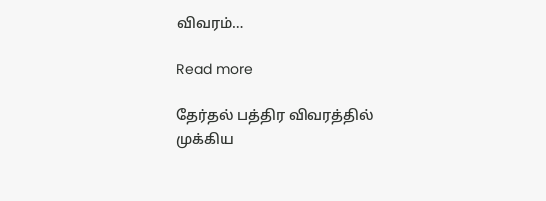விவரம்…

Read more

தேர்தல் பத்திர விவரத்தில் முக்கிய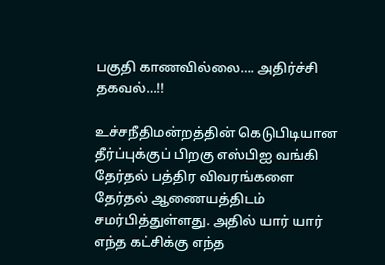பகுதி காணவில்லை…. அதிர்ச்சி தகவல்…!!

உச்சநீதிமன்றத்தின் கெடுபிடியான தீர்ப்புக்குப் பிறகு எஸ்பிஐ வங்கி தேர்தல் பத்திர விவரங்களை தேர்தல் ஆணையத்திடம் சமர்பித்துள்ளது. அதில் யார் யார் எந்த கட்சிக்கு எந்த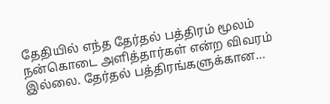தேதியில் எந்த தேர்தல் பத்திரம் மூலம் நன்கொடை அளித்தார்கள் என்ற விவரம் இல்லை. தேர்தல் பத்திரங்களுக்கான…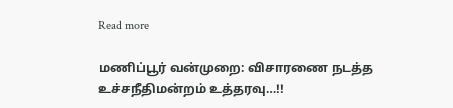Read more

மணிப்பூர் வன்முறை: விசாரணை நடத்த உச்சநீதிமன்றம் உத்தரவு…!!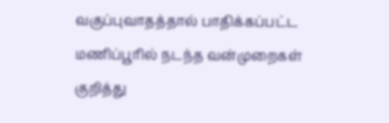வகுப்புவாதத்தால் பாதிக்கப்பட்ட மணிப்பூரில் நடந்த வன்முறைகள் குறித்து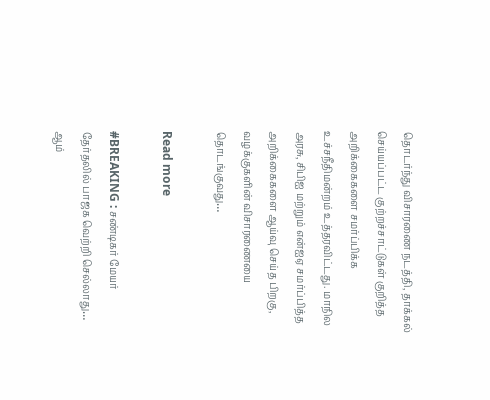தொடர்ந்து விசாரணை நடத்தி, தாக்கல் செய்யப்பட்ட குற்றச்சாட்டுகள் குறித்த அறிக்கைகளை சமர்ப்பிக்க உச்சநீதிமன்றம் உத்தரவிட்டது. மாநில அரசு, சிபிஐ மற்றும் என்ஐஏ சமர்ப்பித்த அறிக்கைகளை ஆய்வு செய்த பிறகு, வழக்குகளின் விசாரணையை தொடங்குவது…

Read more

#BREAKING : சண்டிகர் மேயர் தேர்தலில் பாஜக வெற்றி செல்லாது… ஆம்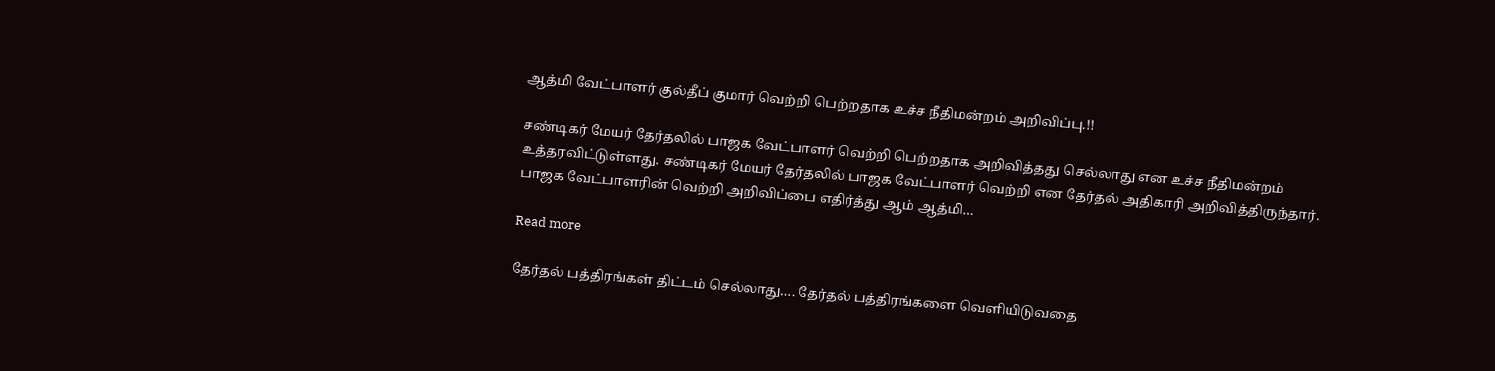ஆத்மி வேட்பாளர் குல்தீப் குமார் வெற்றி பெற்றதாக உச்ச நீதிமன்றம் அறிவிப்பு.!!

சண்டிகர் மேயர் தேர்தலில் பாஜக வேட்பாளர் வெற்றி பெற்றதாக அறிவித்தது செல்லாது என உச்ச நீதிமன்றம் உத்தரவிட்டுள்ளது. சண்டிகர் மேயர் தேர்தலில் பாஜக வேட்பாளர் வெற்றி என தேர்தல் அதிகாரி அறிவித்திருந்தார். பாஜக வேட்பாளரின் வெற்றி அறிவிப்பை எதிர்த்து ஆம் ஆத்மி…

Read more

தேர்தல் பத்திரங்கள் திட்டம் செல்லாது…. தேர்தல் பத்திரங்களை வெளியிடுவதை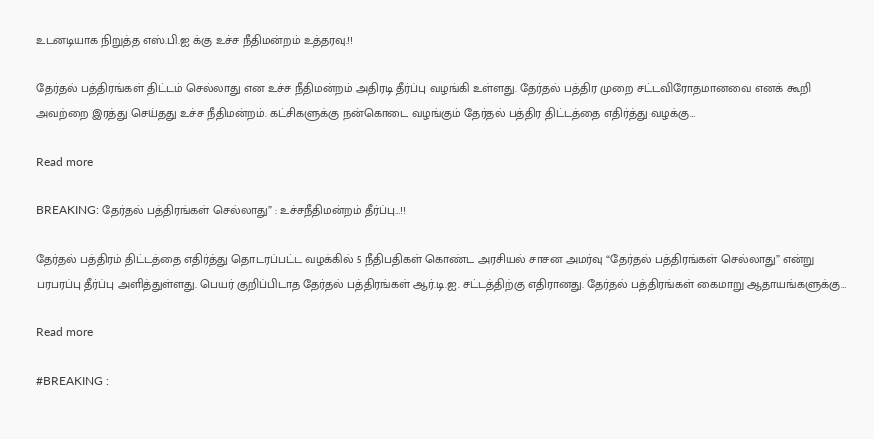உடனடியாக நிறுத்த எஸ்.பி.ஐ க்கு உச்ச நீதிமன்றம் உத்தரவு.!!

தேர்தல் பத்திரங்கள் திட்டம் செல்லாது என உச்ச நீதிமன்றம் அதிரடி தீர்ப்பு வழங்கி உள்ளது. தேர்தல் பத்திர முறை சட்டவிரோதமானவை எனக் கூறி அவற்றை இரத்து செய்தது உச்ச நீதிமன்றம். கட்சிகளுக்கு நன்கொடை வழங்கும் தேர்தல் பத்திர திட்டத்தை எதிர்த்து வழக்கு…

Read more

BREAKING: தேர்தல் பத்திரங்கள் செல்லாது” : உச்சநீதிமன்றம் தீர்ப்பு…!!

தேர்தல் பத்திரம் திட்டத்தை எதிர்த்து தொடரப்பட்ட வழக்கில் 5 நீதிபதிகள் கொண்ட அரசியல் சாசன அமர்வு “தேர்தல் பத்திரங்கள் செல்லாது” என்று பரபரப்பு தீர்ப்பு அளித்துள்ளது. பெயர் குறிப்பிடாத தேர்தல் பத்திரங்கள் ஆர்.டி.ஐ. சட்டத்திற்கு எதிரானது. தேர்தல் பத்திரங்கள் கைமாறு ஆதாயங்களுக்கு…

Read more

#BREAKING :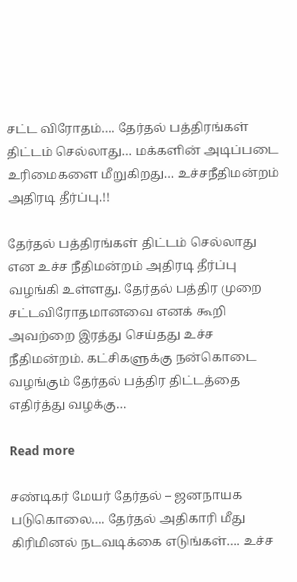சட்ட விரோதம்…. தேர்தல் பத்திரங்கள் திட்டம் செல்லாது… மக்களின் அடிப்படை உரிமைகளை மீறுகிறது… உச்சநீதிமன்றம் அதிரடி தீர்ப்பு.!!

தேர்தல் பத்திரங்கள் திட்டம் செல்லாது என உச்ச நீதிமன்றம் அதிரடி தீர்ப்பு வழங்கி உள்ளது. தேர்தல் பத்திர முறை சட்டவிரோதமானவை எனக் கூறி அவற்றை இரத்து செய்தது உச்ச நீதிமன்றம். கட்சிகளுக்கு நன்கொடை வழங்கும் தேர்தல் பத்திர திட்டத்தை எதிர்த்து வழக்கு…

Read more

சண்டிகர் மேயர் தேர்தல் – ஜனநாயக படுகொலை…. தேர்தல் அதிகாரி மீது கிரிமினல் நடவடிக்கை எடுங்கள்…. உச்ச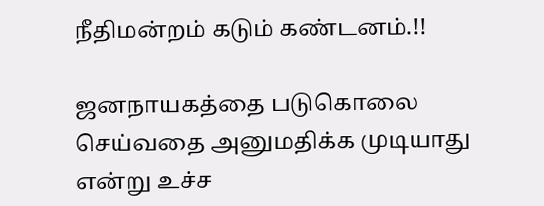நீதிமன்றம் கடும் கண்டனம்.!!

ஜனநாயகத்தை படுகொலை செய்வதை அனுமதிக்க முடியாது என்று உச்ச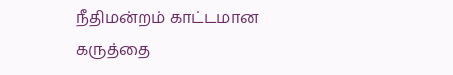நீதிமன்றம் காட்டமான கருத்தை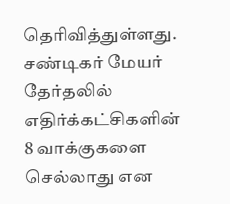தெரிவித்துள்ளது. சண்டிகர் மேயர் தேர்தலில் எதிர்க்கட்சிகளின் 8 வாக்குகளை செல்லாது என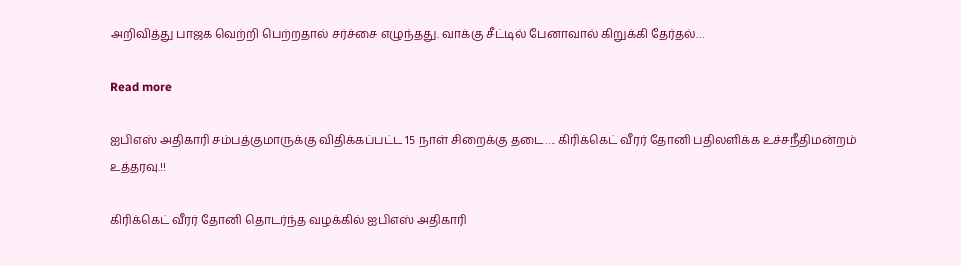அறிவித்து பாஜக வெற்றி பெற்றதால் சர்ச்சை எழுந்தது. வாக்கு சீட்டில் பேனாவால் கிறுக்கி தேர்தல்…

Read more

ஐபிஎஸ் அதிகாரி சம்பத்குமாருக்கு விதிக்கப்பட்ட 15 நாள் சிறைக்கு தடை…. கிரிக்கெட் வீரர் தோனி பதிலளிக்க உச்சநீதிமன்றம் உத்தரவு.!!

கிரிக்கெட் வீரர் தோனி தொடர்ந்த வழக்கில் ஐபிஎஸ் அதிகாரி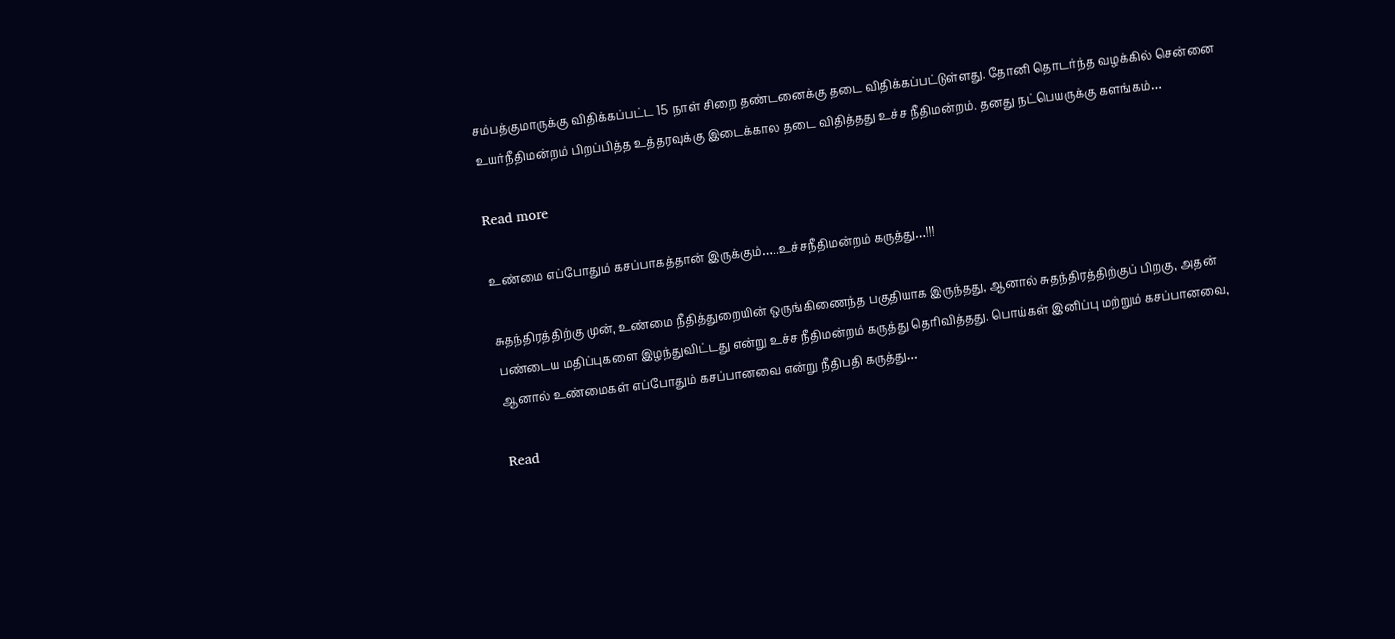சம்பத்குமாருக்கு விதிக்கப்பட்ட 15 நாள் சிறை தண்டனைக்கு தடை விதிக்கப்பட்டுள்ளது. தோனி தொடர்ந்த வழக்கில் சென்னை உயர்நீதிமன்றம் பிறப்பித்த உத்தரவுக்கு இடைக்கால தடை விதித்தது உச்ச நீதிமன்றம். தனது நட்பெயருக்கு களங்கம்…

Read more

உண்மை எப்போதும் கசப்பாகத்தான் இருக்கும்…..உச்சநீதிமன்றம் கருத்து…!!!

சுதந்திரத்திற்கு முன், உண்மை நீதித்துறையின் ஒருங்கிணைந்த பகுதியாக இருந்தது, ஆனால் சுதந்திரத்திற்குப் பிறகு, அதன் பண்டைய மதிப்புகளை இழந்துவிட்டது என்று உச்ச நீதிமன்றம் கருத்து தெரிவித்தது. பொய்கள் இனிப்பு மற்றும் கசப்பானவை, ஆனால் உண்மைகள் எப்போதும் கசப்பானவை என்று நீதிபதி கருத்து…

Read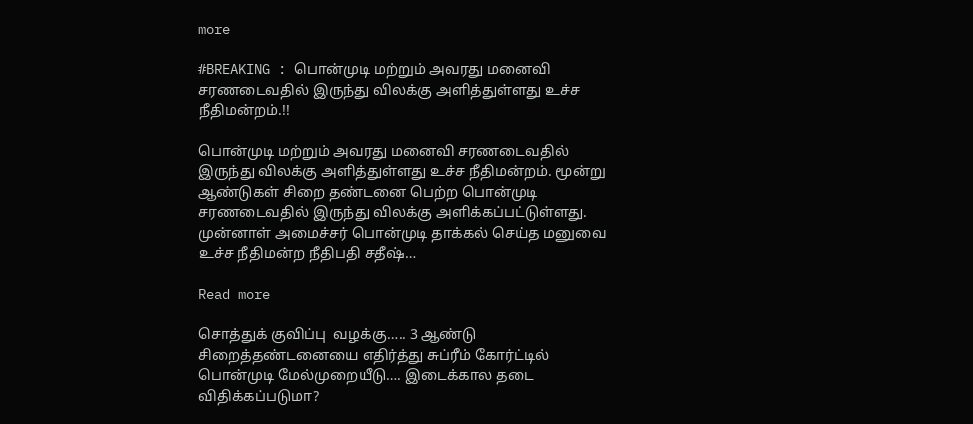more

#BREAKING : பொன்முடி மற்றும் அவரது மனைவி சரணடைவதில் இருந்து விலக்கு அளித்துள்ளது உச்ச நீதிமன்றம்.!!

பொன்முடி மற்றும் அவரது மனைவி சரணடைவதில் இருந்து விலக்கு அளித்துள்ளது உச்ச நீதிமன்றம். மூன்று ஆண்டுகள் சிறை தண்டனை பெற்ற பொன்முடி சரணடைவதில் இருந்து விலக்கு அளிக்கப்பட்டுள்ளது. முன்னாள் அமைச்சர் பொன்முடி தாக்கல் செய்த மனுவை உச்ச நீதிமன்ற நீதிபதி சதீஷ்…

Read more

சொத்துக் குவிப்பு  வழக்கு….. 3 ஆண்டு சிறைத்தண்டனையை எதிர்த்து சுப்ரீம் கோர்ட்டில் பொன்முடி மேல்முறையீடு…. இடைக்கால தடை விதிக்கப்படுமா?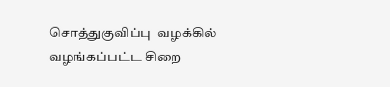சொத்துகுவிப்பு  வழக்கில் வழங்கப்பட்ட சிறை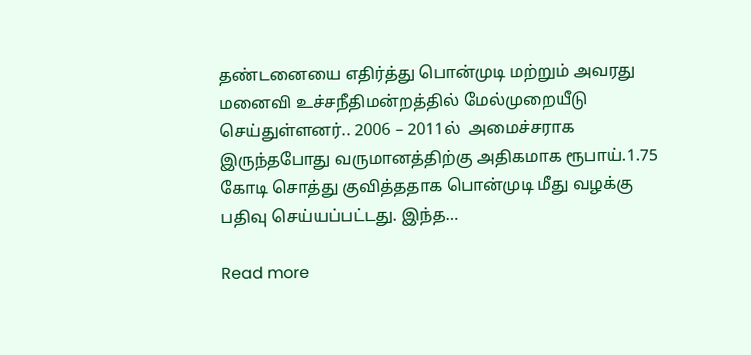தண்டனையை எதிர்த்து பொன்முடி மற்றும் அவரது மனைவி உச்சநீதிமன்றத்தில் மேல்முறையீடு செய்துள்ளனர்.. 2006 – 2011ல்  அமைச்சராக இருந்தபோது வருமானத்திற்கு அதிகமாக ரூபாய்.1.75 கோடி சொத்து குவித்ததாக பொன்முடி மீது வழக்கு பதிவு செய்யப்பட்டது. இந்த…

Read more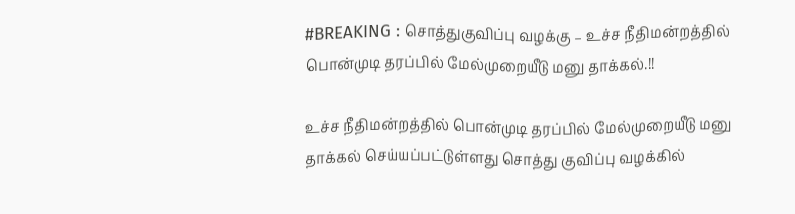#BREAKING : சொத்துகுவிப்பு வழக்கு – உச்ச நீதிமன்றத்தில் பொன்முடி தரப்பில் மேல்முறையீடு மனு தாக்கல்.!!

உச்ச நீதிமன்றத்தில் பொன்முடி தரப்பில் மேல்முறையீடு மனு தாக்கல் செய்யப்பட்டுள்ளது சொத்து குவிப்பு வழக்கில்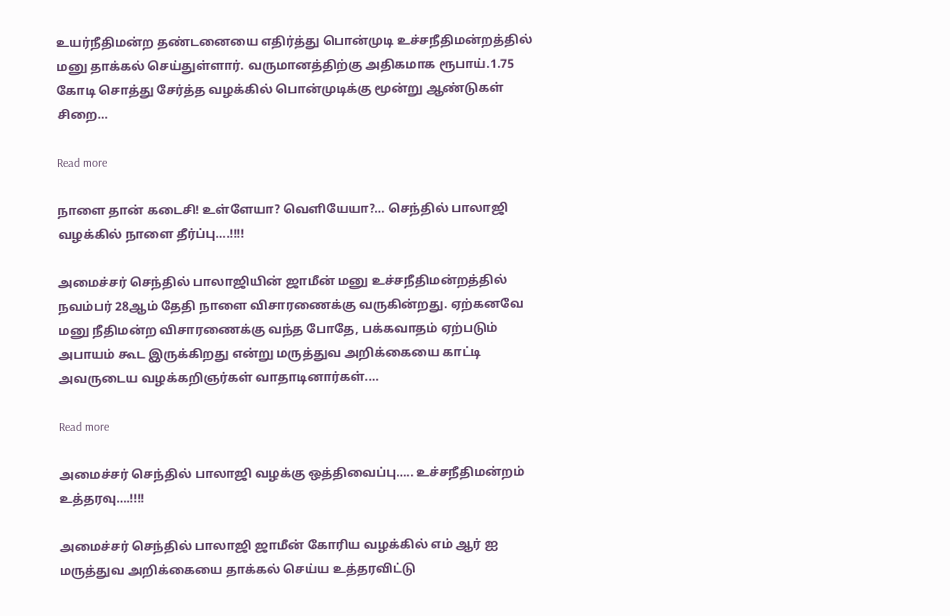உயர்நீதிமன்ற தண்டனையை எதிர்த்து பொன்முடி உச்சநீதிமன்றத்தில் மனு தாக்கல் செய்துள்ளார். வருமானத்திற்கு அதிகமாக ரூபாய்.1.75 கோடி சொத்து சேர்த்த வழக்கில் பொன்முடிக்கு மூன்று ஆண்டுகள் சிறை…

Read more

நாளை தான் கடைசி! உள்ளேயா? வெளியேயா?… செந்தில் பாலாஜி வழக்கில் நாளை தீர்ப்பு….!!!!

அமைச்சர் செந்தில் பாலாஜியின் ஜாமீன் மனு உச்சநீதிமன்றத்தில் நவம்பர் 28ஆம் தேதி நாளை விசாரணைக்கு வருகின்றது. ஏற்கனவே மனு நீதிமன்ற விசாரணைக்கு வந்த போதே, பக்கவாதம் ஏற்படும் அபாயம் கூட இருக்கிறது என்று மருத்துவ அறிக்கையை காட்டி அவருடைய வழக்கறிஞர்கள் வாதாடினார்கள்.…

Read more

அமைச்சர் செந்தில் பாலாஜி வழக்கு ஒத்திவைப்பு….. உச்சநீதிமன்றம் உத்தரவு….!!!!

அமைச்சர் செந்தில் பாலாஜி ஜாமீன் கோரிய வழக்கில் எம் ஆர் ஐ மருத்துவ அறிக்கையை தாக்கல் செய்ய உத்தரவிட்டு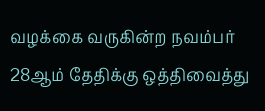வழக்கை வருகின்ற நவம்பர் 28ஆம் தேதிக்கு ஒத்திவைத்து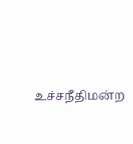உச்சநீதிமன்ற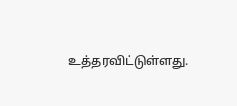உத்தரவிட்டுள்ளது.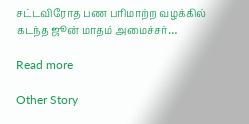சட்டவிரோத பண பரிமாற்ற வழக்கில் கடந்த ஜூன் மாதம் அமைச்சர்…

Read more

Other Story